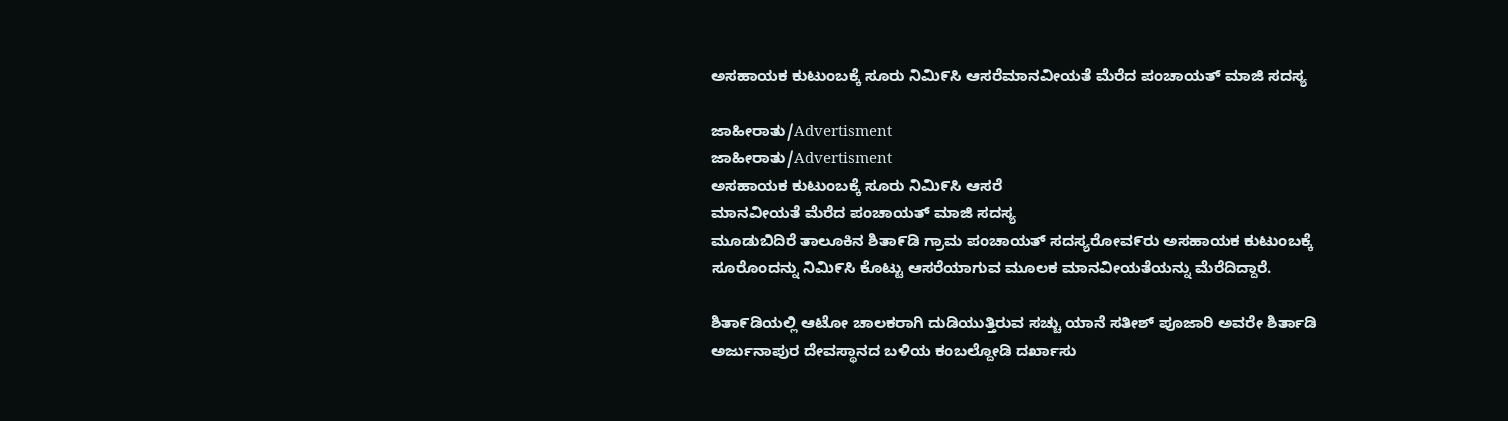ಅಸಹಾಯಕ ಕುಟುಂಬಕ್ಕೆ ಸೂರು ನಿಮಿ೯ಸಿ ಆಸರೆಮಾನವೀಯತೆ ಮೆರೆದ ಪಂಚಾಯತ್ ಮಾಜಿ ಸದಸ್ಯ

ಜಾಹೀರಾತು/Advertisment
ಜಾಹೀರಾತು/Advertisment
ಅಸಹಾಯಕ ಕುಟುಂಬಕ್ಕೆ ಸೂರು ನಿಮಿ೯ಸಿ ಆಸರೆ
ಮಾನವೀಯತೆ ಮೆರೆದ ಪಂಚಾಯತ್ ಮಾಜಿ ಸದಸ್ಯ
ಮೂಡುಬಿದಿರೆ ತಾಲೂಕಿನ ಶಿತಾ೯ಡಿ ಗ್ರಾಮ ಪಂಚಾಯತ್ ಸದಸ್ಯರೋವ೯ರು ಅಸಹಾಯಕ ಕುಟುಂಬಕ್ಕೆ ಸೂರೊಂದನ್ನು ನಿಮಿ೯ಸಿ ಕೊಟ್ಟು ಆಸರೆಯಾಗುವ ಮೂಲಕ ಮಾನವೀಯತೆಯನ್ನು ಮೆರೆದಿದ್ದಾರೆ.

ಶಿತಾ೯ಡಿಯಲ್ಲಿ ಆಟೋ ಚಾಲಕರಾಗಿ ದುಡಿಯುತ್ತಿರುವ ಸಚ್ಚು ಯಾನೆ ಸತೀಶ್ ಪೂಜಾರಿ ಅವರೇ ಶಿರ್ತಾಡಿ ಅರ್ಜುನಾಪುರ ದೇವಸ್ಥಾನದ ಬಳಿಯ ಕಂಬಲ್ದೋಡಿ ದರ್ಖಾಸು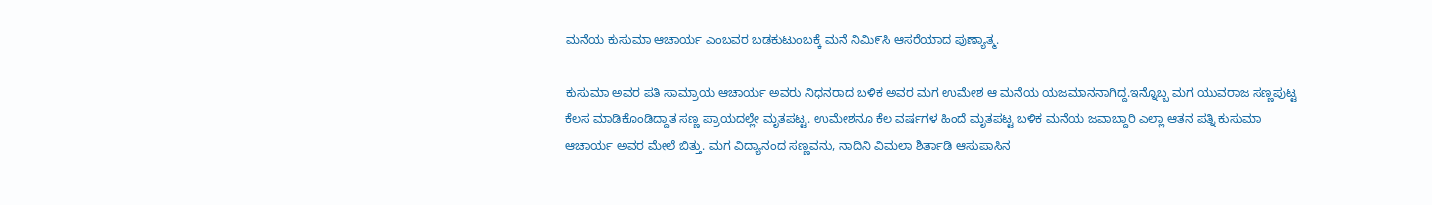ಮನೆಯ ಕುಸುಮಾ ಆಚಾರ್ಯ ಎಂಬವರ ಬಡಕುಟುಂಬಕ್ಕೆ ಮನೆ ನಿಮಿ೯ಸಿ ಆಸರೆಯಾದ ಪುಣ್ಯಾತ್ಮ.

ಕುಸುಮಾ ಅವರ ಪತಿ ಸಾಮ್ರಾಯ ಆಚಾರ್ಯ ಅವರು ನಿಧನರಾದ ಬಳಿಕ ಅವರ ಮಗ ಉಮೇಶ ಆ ಮನೆಯ ಯಜಮಾನನಾಗಿದ್ದ.ಇನ್ನೊಬ್ಬ ಮಗ ಯುವರಾಜ ಸಣ್ಣಪುಟ್ಟ ಕೆಲಸ ಮಾಡಿಕೊಂಡಿದ್ದಾತ ಸಣ್ಣ ಪ್ರಾಯದಲ್ಲೇ ಮೃತಪಟ್ಟ. ಉಮೇಶನೂ ಕೆಲ ವರ್ಷಗಳ ಹಿಂದೆ ಮೃತಪಟ್ಟ ಬಳಿಕ ಮನೆಯ ಜವಾಬ್ದಾರಿ ಎಲ್ಲಾ ಆತನ ಪತ್ನಿ ಕುಸುಮಾ ಆಚಾರ್ಯ ಅವರ ಮೇಲೆ ಬಿತ್ತು. ಮಗ ವಿದ್ಯಾನಂದ ಸಣ್ಣವನು, ನಾದಿನಿ ವಿಮಲಾ ಶಿರ್ತಾಡಿ ಆಸುಪಾಸಿನ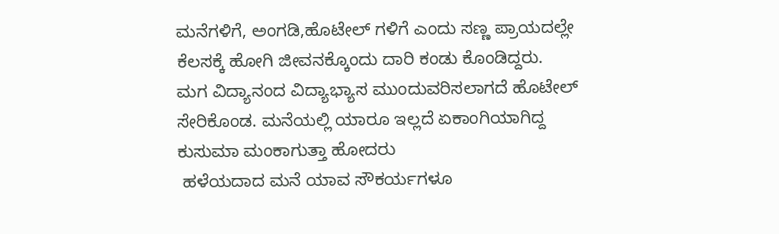ಮನೆಗಳಿಗೆ, ಅಂಗಡಿ,ಹೊಟೇಲ್ ಗಳಿಗೆ ಎಂದು ಸಣ್ಣ ಪ್ರಾಯದಲ್ಲೇ ಕೆಲಸಕ್ಕೆ ಹೋಗಿ ಜೀವನಕ್ಕೊಂದು ದಾರಿ ಕಂಡು ಕೊಂಡಿದ್ದರು.
ಮಗ ವಿದ್ಯಾನಂದ ವಿದ್ಯಾಭ್ಯಾಸ ಮುಂದುವರಿಸಲಾಗದೆ ಹೊಟೇಲ್ ಸೇರಿಕೊಂಡ‌. ಮನೆಯಲ್ಲಿ ಯಾರೂ ಇಲ್ಲದೆ ಏಕಾಂಗಿಯಾಗಿದ್ದ ಕುಸುಮಾ ಮಂಕಾಗುತ್ತಾ ಹೋದರು
 ಹಳೆಯದಾದ ಮನೆ ಯಾವ ಸೌಕರ್ಯಗಳೂ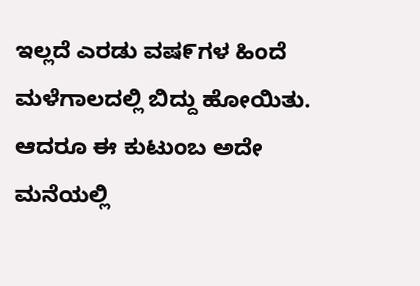ಇಲ್ಲದೆ ಎರಡು ವಷ೯ಗಳ ಹಿಂದೆ ಮಳೆಗಾಲದಲ್ಲಿ ಬಿದ್ದು ಹೋಯಿತು‌.
ಆದರೂ ಈ ಕುಟುಂಬ ಅದೇ ಮನೆಯಲ್ಲಿ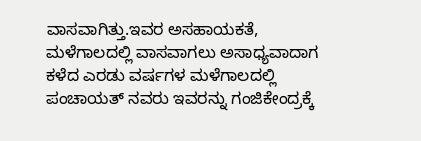ವಾಸವಾಗಿತ್ತು.ಇವರ ಅಸಹಾಯಕತೆ, ಮಳೆಗಾಲದಲ್ಲಿ ವಾಸವಾಗಲು ಅಸಾಧ್ಯವಾದಾಗ ಕಳೆದ ಎರಡು ವರ್ಷಗಳ ಮಳೆಗಾಲದಲ್ಲಿ ಪಂಚಾಯತ್ ನವರು ಇವರನ್ನು ಗಂಜಿಕೇಂದ್ರಕ್ಕೆ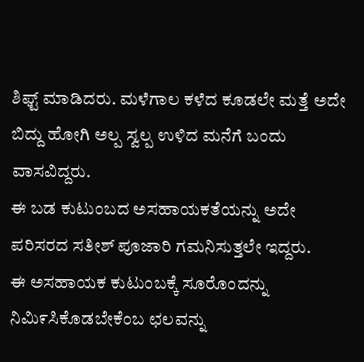ಶಿಫ್ಟ್ ಮಾಡಿದರು. ಮಳೆಗಾಲ ಕಳೆದ ಕೂಡಲೇ ಮತ್ತೆ ಅದೇ ಬಿದ್ದು ಹೋಗಿ ಅಲ್ಪ ಸ್ವಲ್ಪ ಉಳಿದ ಮನೆಗೆ ಬಂದು ವಾಸವಿದ್ದರು.
ಈ ಬಡ ಕುಟುಂಬದ ಅಸಹಾಯಕತೆಯನ್ನು ಅದೇ ಪರಿಸರದ ಸತೀಶ್ ಪೂಜಾರಿ ಗಮನಿಸುತ್ತಲೇ ಇದ್ದರು.
ಈ ಅಸಹಾಯಕ ಕುಟುಂಬಕ್ಕೆ ಸೂರೊಂದನ್ನು ನಿಮಿ೯ಸಿಕೊಡಬೇಕೆಂಬ ಛಲವನ್ನು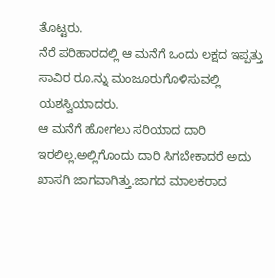ತೊಟ್ಟರು.
ನೆರೆ ಪರಿಹಾರದಲ್ಲಿ ಆ ಮನೆಗೆ ಒಂದು ಲಕ್ಷದ ಇಪ್ಪತ್ತು ಸಾವಿರ ರೂ.ನ್ನು ಮಂಜೂರುಗೊಳಿಸುವಲ್ಲಿ ಯಶಸ್ವಿಯಾದರು.
ಆ ಮನೆಗೆ ಹೋಗಲು ಸರಿಯಾದ ದಾರಿ ಇರಲಿಲ್ಲ.ಅಲ್ಲಿಗೊಂದು ದಾರಿ ಸಿಗಬೇಕಾದರೆ ಅದು ಖಾಸಗಿ ಜಾಗವಾಗಿತ್ತು.ಜಾಗದ ಮಾಲಕರಾದ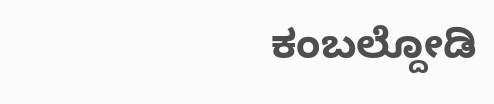ಕಂಬಲ್ದೋಡಿ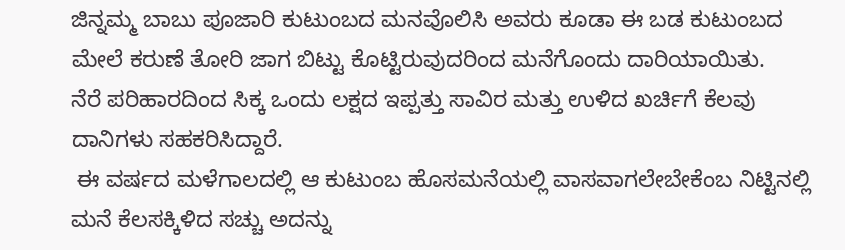ಜಿನ್ನಮ್ಮ ಬಾಬು ಪೂಜಾರಿ ಕುಟುಂಬದ ಮನವೊಲಿಸಿ ಅವರು ಕೂಡಾ ಈ ಬಡ ಕುಟುಂಬದ ಮೇಲೆ ಕರುಣೆ ತೋರಿ ಜಾಗ ಬಿಟ್ಟು ಕೊಟ್ಟಿರುವುದರಿಂದ ಮನೆಗೊಂದು ದಾರಿಯಾಯಿತು.
ನೆರೆ ಪರಿಹಾರದಿಂದ ಸಿಕ್ಕ ಒಂದು ಲಕ್ಷದ ಇಪ್ಪತ್ತು ಸಾವಿರ ಮತ್ತು ಉಳಿದ ಖರ್ಚಿಗೆ ಕೆಲವು ದಾನಿಗಳು ಸಹಕರಿಸಿದ್ದಾರೆ.
 ಈ ವರ್ಷದ ಮಳೆಗಾಲದಲ್ಲಿ ಆ ಕುಟುಂಬ ಹೊಸಮನೆಯಲ್ಲಿ ವಾಸವಾಗಲೇಬೇಕೆಂಬ ನಿಟ್ಟಿನಲ್ಲಿ ಮನೆ ಕೆಲಸಕ್ಕಿಳಿದ ಸಚ್ಚು ಅದನ್ನು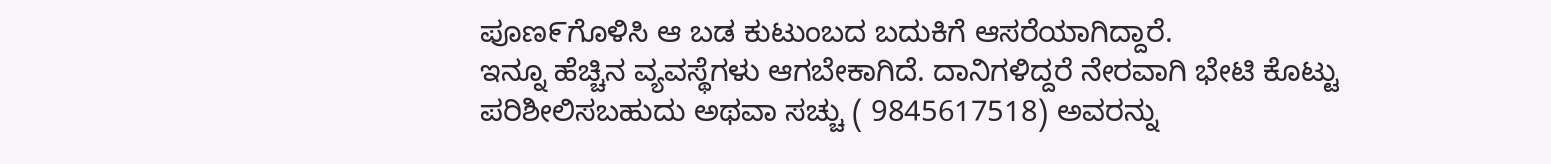ಪೂಣ೯ಗೊಳಿಸಿ ಆ ಬಡ ಕುಟುಂಬದ ಬದುಕಿಗೆ ಆಸರೆಯಾಗಿದ್ದಾರೆ.
ಇನ್ನೂ ಹೆಚ್ಚಿನ ವ್ಯವಸ್ಥೆಗಳು ಆಗಬೇಕಾಗಿದೆ. ದಾನಿಗಳಿದ್ದರೆ ನೇರವಾಗಿ ಭೇಟಿ ಕೊಟ್ಟು ಪರಿಶೀಲಿಸಬಹುದು ಅಥವಾ ಸಚ್ಚು ( 9845617518) ಅವರನ್ನು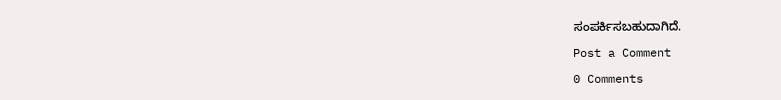ಸಂಪರ್ಕಿಸಬಹುದಾಗಿದೆ.

Post a Comment

0 Comments